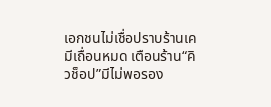เอกชนไม่เชื่อปราบร้านเคมีเถื่อนหมด เตือนร้าน“คิวช็อป”มีไม่พอรอง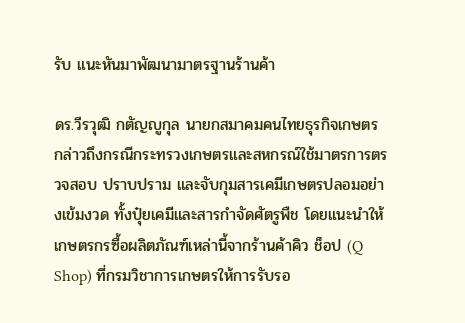รับ แนะหันมาพัฒนามาตรฐานร้านค้า

ดร.วีรวุฒิ กตัญญูกุล นายกสมาคมคนไทยธุรกิจเกษตร กล่าวถึงกรณีกระทรวงเกษตรและสหกรณ์ใช้มาตรการตรวจสอบ ปราบปราม และจับกุมสารเคมีเกษตรปลอมอย่างเข้มงวด ทั้งปุ๋ยเคมีและสารกำจัดศัตรูพืช โดยแนะนำให้เกษตรกรซื้อผลิตภัณฑ์เหล่านี้จากร้านค้าคิว ช็อป (Q Shop) ที่กรมวิชาการเกษตรให้การรับรอ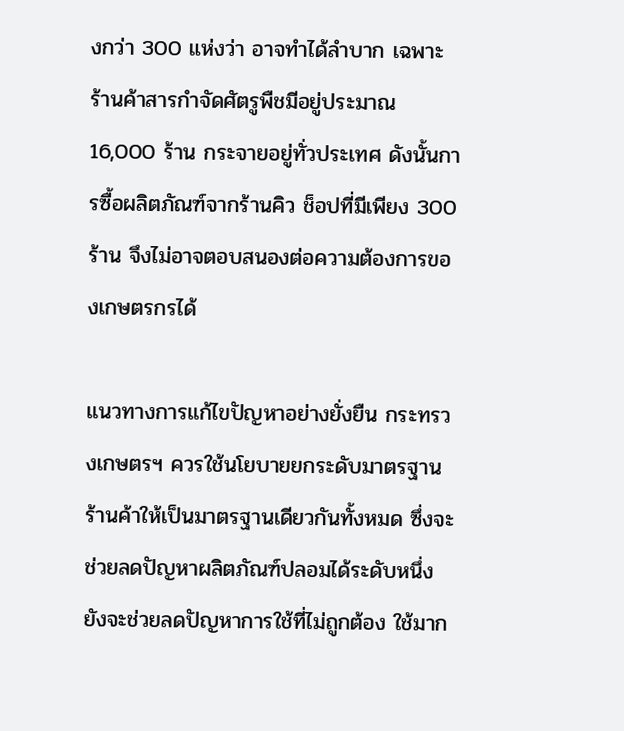งกว่า 300 แห่งว่า อาจทำได้ลำบาก เฉพาะร้านค้าสารกำจัดศัตรูพืชมีอยู่ประมาณ 16,000 ร้าน กระจายอยู่ทั่วประเทศ ดังนั้นการซื้อผลิตภัณฑ์จากร้านคิว ช็อปที่มีเพียง 300 ร้าน จึงไม่อาจตอบสนองต่อความต้องการของเกษตรกรได้

แนวทางการแก้ไขปัญหาอย่างยั่งยืน กระทรวงเกษตรฯ ควรใช้นโยบายยกระดับมาตรฐานร้านค้าให้เป็นมาตรฐานเดียวกันทั้งหมด ซึ่งจะช่วยลดปัญหาผลิตภัณฑ์ปลอมได้ระดับหนึ่ง ยังจะช่วยลดปัญหาการใช้ที่ไม่ถูกต้อง ใช้มาก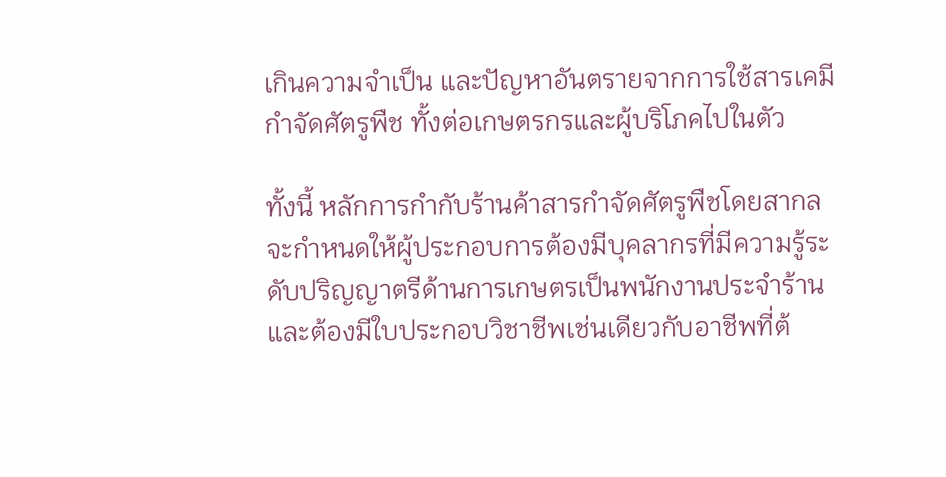เกินความจำเป็น และปัญหาอันตรายจากการใช้สารเคมีกำจัดศัตรูพืช ทั้งต่อเกษตรกรและผู้บริโภคไปในตัว

ทั้งนี้ หลักการกำกับร้านค้าสารกำจัดศัตรูพืชโดยสากล จะกำหนดให้ผู้ประกอบการต้องมีบุคลากรที่มีความรู้ระดับปริญญาตรีด้านการเกษตรเป็นพนักงานประจำร้าน และต้องมีใบประกอบวิชาชีพเช่นเดียวกับอาชีพที่ต้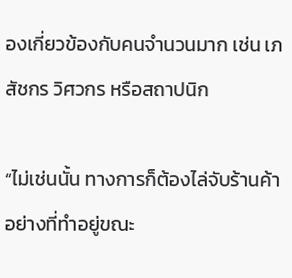องเกี่ยวข้องกับคนจำนวนมาก เช่น เภสัชกร วิศวกร หรือสถาปนิก

“ไม่เช่นนั้น ทางการก็ต้องไล่จับร้านค้าอย่างที่ทำอยู่ขณะ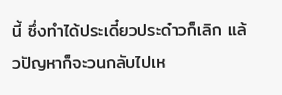นี้ ซึ่งทำได้ประเดี๋ยวประด๋าวก็เลิก แล้วปัญหาก็จะวนกลับไปเห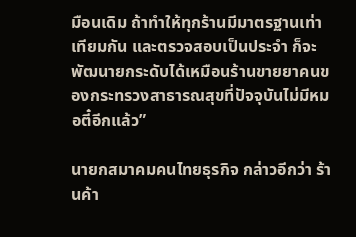มือนเดิม ถ้าทำให้ทุกร้านมีมาตรฐานเท่าเทียมกัน และตรวจสอบเป็นประจำ ก็จะพัฒนายกระดับได้เหมือนร้านขายยาคนของกระทรวงสาธารณสุขที่ปัจจุบันไม่มีหมอตี๋อีกแล้ว”

นายกสมาคมคนไทยธุรกิจ กล่าวอีกว่า ร้านค้า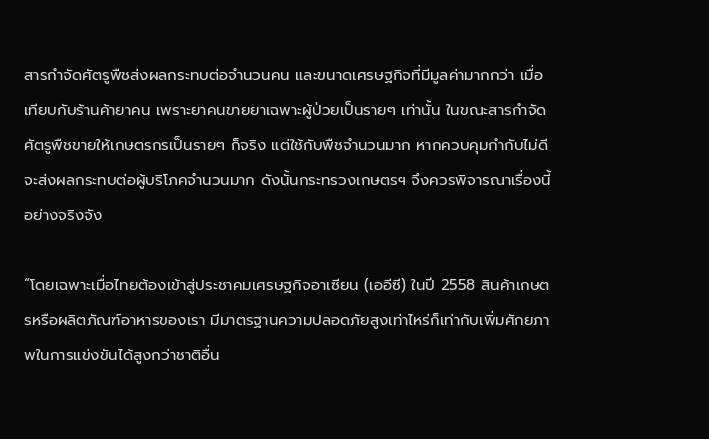สารกำจัดศัตรูพืชส่งผลกระทบต่อจำนวนคน และขนาดเศรษฐกิจที่มีมูลค่ามากกว่า เมื่อเทียบกับร้านค้ายาคน เพราะยาคนขายยาเฉพาะผู้ป่วยเป็นรายๆ เท่านั้น ในขณะสารกำจัดศัตรูพืชขายให้เกษตรกรเป็นรายๆ ก็จริง แต่ใช้กับพืชจำนวนมาก หากควบคุมกำกับไม่ดี จะส่งผลกระทบต่อผู้บริโภคจำนวนมาก ดังนั้นกระทรวงเกษตรฯ จึงควรพิจารณาเรื่องนี้อย่างจริงจัง

“โดยเฉพาะเมื่อไทยต้องเข้าสู่ประชาคมเศรษฐกิจอาเซียน (เออีซี) ในปี 2558 สินค้าเกษตรหรือผลิตภัณฑ์อาหารของเรา มีมาตรฐานความปลอดภัยสูงเท่าไหร่ก็เท่ากับเพิ่มศักยภาพในการแข่งขันได้สูงกว่าชาติอื่น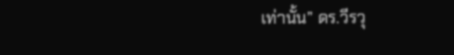เท่านั้น” ดร.วีรวุ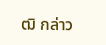ฒิ กล่าว